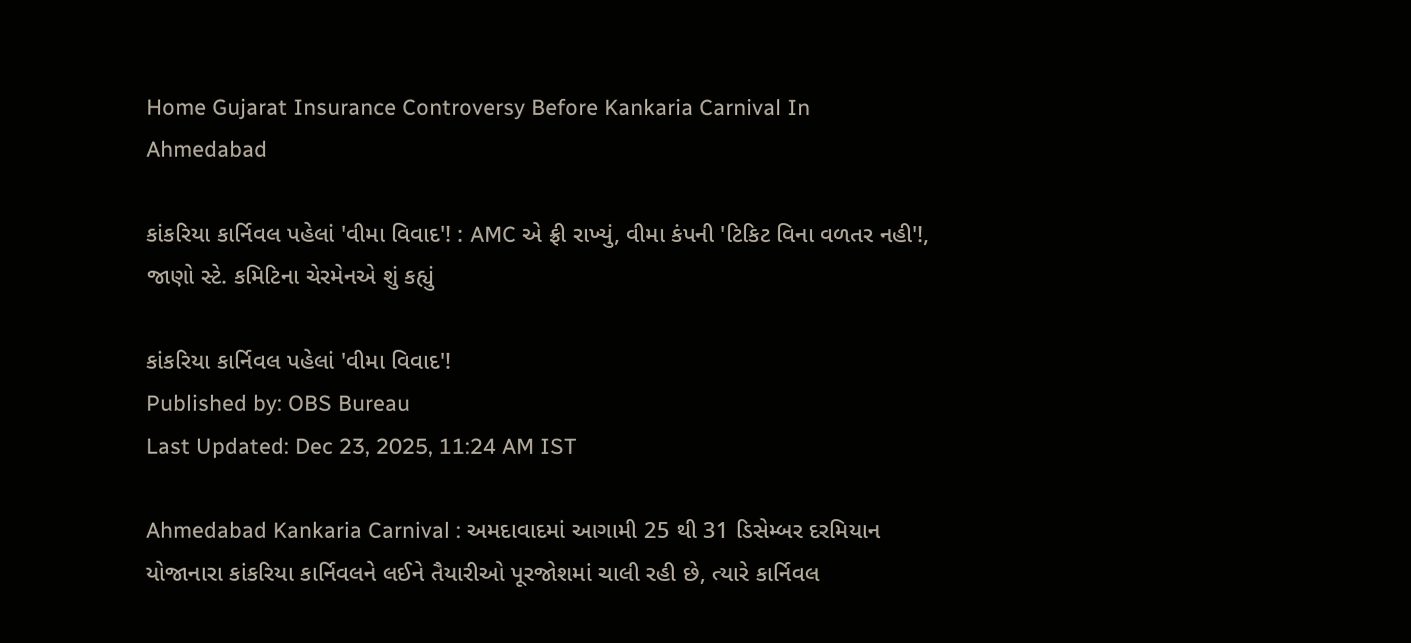Home Gujarat Insurance Controversy Before Kankaria Carnival In Ahmedabad

કાંકરિયા કાર્નિવલ પહેલાં 'વીમા વિવાદ'! : AMC એ ફ્રી રાખ્યું, વીમા કંપની 'ટિકિટ વિના વળતર નહી'!, જાણો સ્ટે. કમિટિના ચેરમેનએ શું કહ્યું

કાંકરિયા કાર્નિવલ પહેલાં 'વીમા વિવાદ'!
Published by: OBS Bureau
Last Updated: Dec 23, 2025, 11:24 AM IST

Ahmedabad Kankaria Carnival : અમદાવાદમાં આગામી 25 થી 31 ડિસેમ્બર દરમિયાન યોજાનારા કાંકરિયા કાર્નિવલને લઈને તૈયારીઓ પૂરજોશમાં ચાલી રહી છે, ત્યારે કાર્નિવલ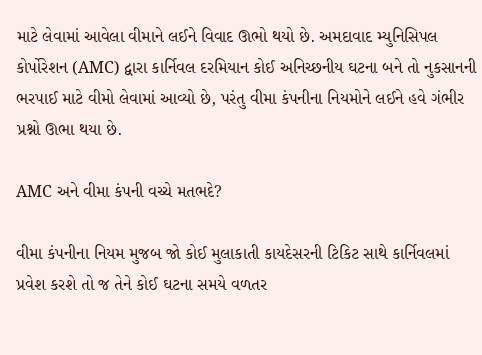માટે લેવામાં આવેલા વીમાને લઈને વિવાદ ઊભો થયો છે. અમદાવાદ મ્યુનિસિપલ કોર્પોરેશન (AMC) દ્વારા કાર્નિવલ દરમિયાન કોઈ અનિચ્છનીય ઘટના બને તો નુકસાનની ભરપાઈ માટે વીમો લેવામાં આવ્યો છે, પરંતુ વીમા કંપનીના નિયમોને લઈને હવે ગંભીર પ્રશ્નો ઊભા થયા છે.

AMC અને વીમા કંપની વચ્ચે મતભદે?

વીમા કંપનીના નિયમ મુજબ જો કોઈ મુલાકાતી કાયદેસરની ટિકિટ સાથે કાર્નિવલમાં પ્રવેશ કરશે તો જ તેને કોઈ ઘટના સમયે વળતર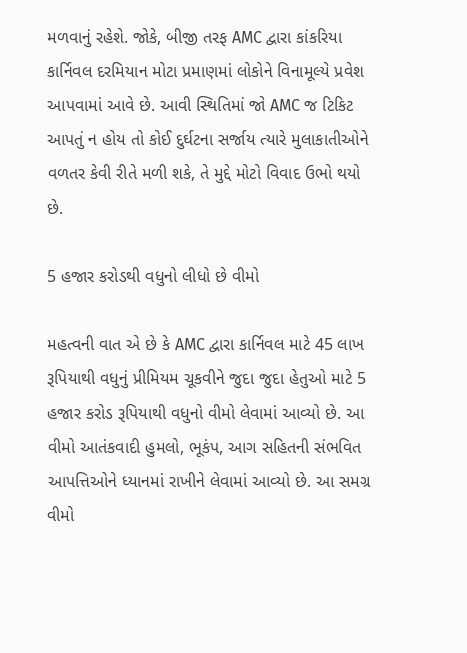મળવાનું રહેશે. જોકે, બીજી તરફ AMC દ્વારા કાંકરિયા કાર્નિવલ દરમિયાન મોટા પ્રમાણમાં લોકોને વિનામૂલ્યે પ્રવેશ આપવામાં આવે છે. આવી સ્થિતિમાં જો AMC જ ટિકિટ આપતું ન હોય તો કોઈ દુર્ઘટના સર્જાય ત્યારે મુલાકાતીઓને વળતર કેવી રીતે મળી શકે, તે મુદ્દે મોટો વિવાદ ઉભો થયો છે.

5 હજાર કરોડથી વધુનો લીધો છે વીમો

મહત્વની વાત એ છે કે AMC દ્વારા કાર્નિવલ માટે 45 લાખ રૂપિયાથી વધુનું પ્રીમિયમ ચૂકવીને જુદા જુદા હેતુઓ માટે 5 હજાર કરોડ રૂપિયાથી વધુનો વીમો લેવામાં આવ્યો છે. આ વીમો આતંકવાદી હુમલો, ભૂકંપ, આગ સહિતની સંભવિત આપત્તિઓને ધ્યાનમાં રાખીને લેવામાં આવ્યો છે. આ સમગ્ર વીમો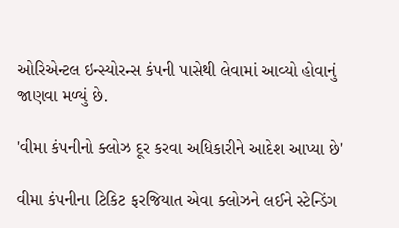ઓરિએન્ટલ ઇન્સ્યોરન્સ કંપની પાસેથી લેવામાં આવ્યો હોવાનું જાણવા મળ્યું છે.

'વીમા કંપનીનો ક્લોઝ દૂર કરવા અધિકારીને આદેશ આપ્યા છે'

વીમા કંપનીના ટિકિટ ફરજિયાત એવા ક્લોઝને લઈને સ્ટેન્ડિંગ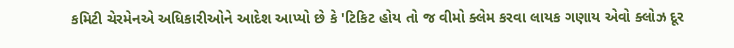કમિટી ચેરમેનએ અધિકારીઓને આદેશ આપ્યો છે કે 'ટિકિટ હોય તો જ વીમો ક્લેમ કરવા લાયક ગણાય એવો ક્લોઝ દૂર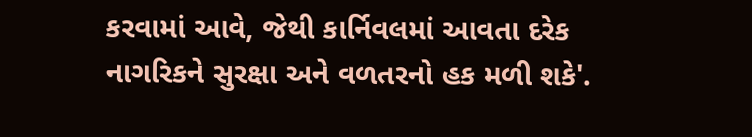કરવામાં આવે, જેથી કાર્નિવલમાં આવતા દરેક નાગરિકને સુરક્ષા અને વળતરનો હક મળી શકે'.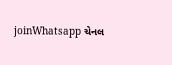joinWhatsapp ચેનલ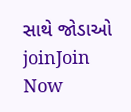સાથે જોડાઓ
joinJoin Now